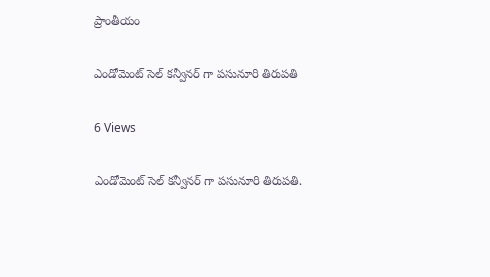ప్రాంతీయం

ఎండోమెంట్ సెల్ కన్వీనర్ గా పసునూరి తిరుపతి

6 Views

ఎండోమెంట్ సెల్ కన్వీనర్ గా పసునూరి తిరుపతి.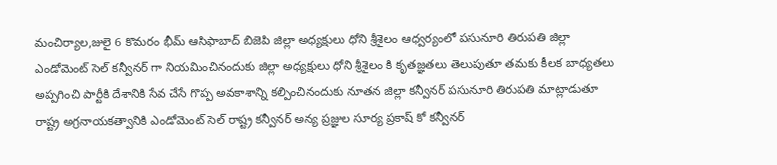మంచిర్యాల,జులై 6 కొమరం భీమ్ ఆసిఫాబాద్ బిజెపి జిల్లా అధ్యక్షులు ధోని శ్రీశైలం ఆధ్వర్యంలో పసునూరి తిరుపతి జిల్లా ఎండోమెంట్ సెల్ కన్వీనర్ గా నియమించినందుకు జిల్లా అధ్యక్షులు ధోని శ్రీశైలం కి కృతజ్ఞతలు తెలుపుతూ తమకు కీలక బాధ్యతలు అప్పగించి పార్టీకి దేశానికి సేవ చేసే గొప్ప అవకాశాన్ని కల్పించినందుకు నూతన జిల్లా కన్వీనర్ పసునూరి తిరుపతి మాట్లాడుతూ రాష్ట్ర అగ్రనాయకత్వానికి ఎండోమెంట్ సెల్ రాష్ట్ర కన్వీనర్ అన్య ప్రజ్ఞుల సూర్య ప్రకాష్ కో కన్వీనర్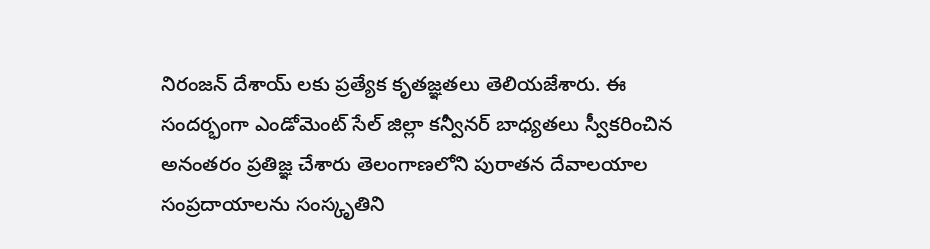నిరంజన్ దేశాయ్ లకు ప్రత్యేక కృతజ్ఞతలు తెలియజేశారు. ఈ సందర్భంగా ఎండోమెంట్ సేల్ జిల్లా కన్వీనర్ బాధ్యతలు స్వీకరించిన అనంతరం ప్రతిజ్ఞ చేశారు తెలంగాణలోని పురాతన దేవాలయాల సంప్రదాయాలను సంస్కృతిని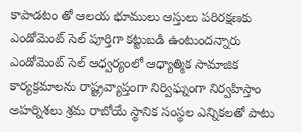కాపాడటం తో ఆలయ భూములు ఆస్తులు పరిరక్షణకు ఎండోమెంట్ సెల్ పూర్తిగా కట్టుబడి ఉంటుందన్నారు ఎండోమెంట్ సెల్ ఆధ్వర్యంలో ఆధ్యాత్మిక సామాజిక కార్యక్రమాలను రాష్ట్రవ్యాప్తంగా నిర్విఘ్నంగా నిర్వహిస్తాం అహర్నిశలు శ్రమ రాబోయే స్థానిక సంస్థల ఎన్నికలతో పాటు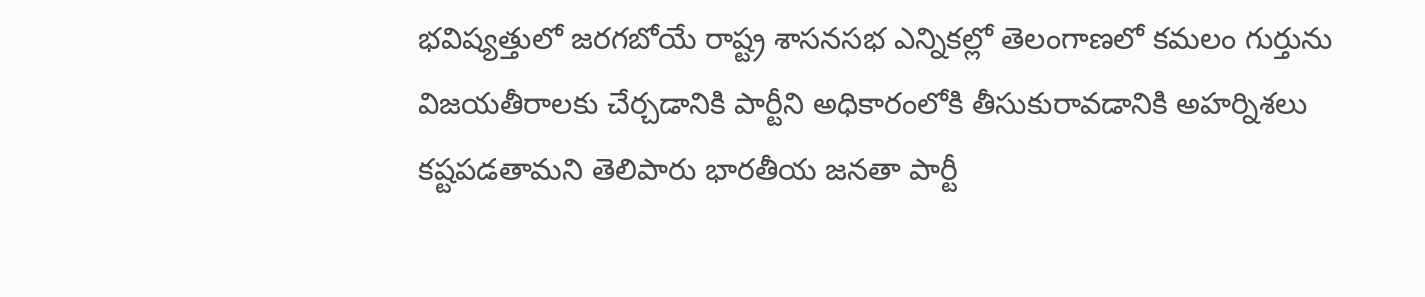భవిష్యత్తులో జరగబోయే రాష్ట్ర శాసనసభ ఎన్నికల్లో తెలంగాణలో కమలం గుర్తును విజయతీరాలకు చేర్చడానికి పార్టీని అధికారంలోకి తీసుకురావడానికి అహర్నిశలు కష్టపడతామని తెలిపారు భారతీయ జనతా పార్టీ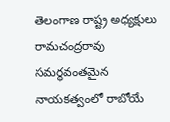తెలంగాణ రాష్ట్ర అధ్యక్షులు రామచంద్రరావు సమర్థవంతమైన నాయకత్వంలో రాబోయే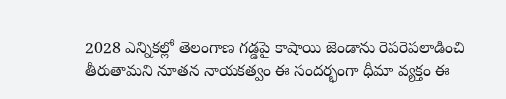2028 ఎన్నికల్లో తెలంగాణ గడ్డపై కాషాయి జెండాను రెపరెపలాడించి తీరుతామని నూతన నాయకత్వం ఈ సందర్భంగా ధీమా వ్యక్తం ఈ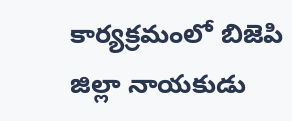కార్యక్రమంలో బిజెపి జిల్లా నాయకుడు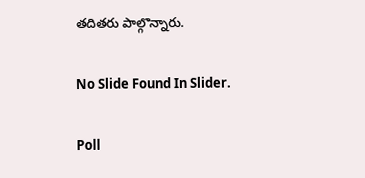తదితరు పాల్గొన్నారు.

No Slide Found In Slider.

Poll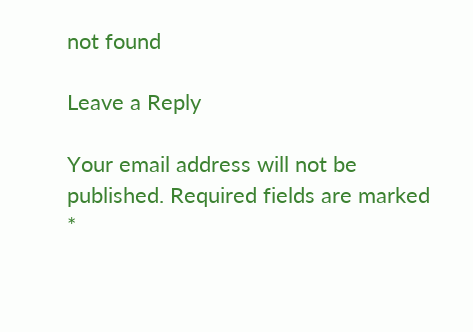not found

Leave a Reply

Your email address will not be published. Required fields are marked *